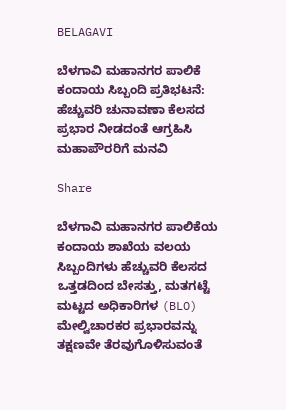BELAGAVI

ಬೆಳಗಾವಿ ಮಹಾನಗರ ಪಾಲಿಕೆ ಕಂದಾಯ ಸಿಬ್ಬಂದಿ ಪ್ರತಿಭಟನೆ: ಹೆಚ್ಚುವರಿ ಚುನಾವಣಾ ಕೆಲಸದ ಪ್ರಭಾರ ನೀಡದಂತೆ ಆಗ್ರಹಿಸಿ ಮಹಾಪೌರರಿಗೆ ಮನವಿ

Share

ಬೆಳಗಾವಿ ಮಹಾನಗರ ಪಾಲಿಕೆಯ ಕಂದಾಯ ಶಾಖೆಯ ವಲಯ ಸಿಬ್ಬಂದಿಗಳು ಹೆಚ್ಚುವರಿ ಕೆಲಸದ ಒತ್ತಡದಿಂದ ಬೇಸತ್ತು, ಮತಗಟ್ಟೆ ಮಟ್ಟದ ಅಧಿಕಾರಿಗಳ (BLO) ಮೇಲ್ವಿಚಾರಕರ ಪ್ರಭಾರವನ್ನು ತಕ್ಷಣವೇ ತೆರವುಗೊಳಿಸುವಂತೆ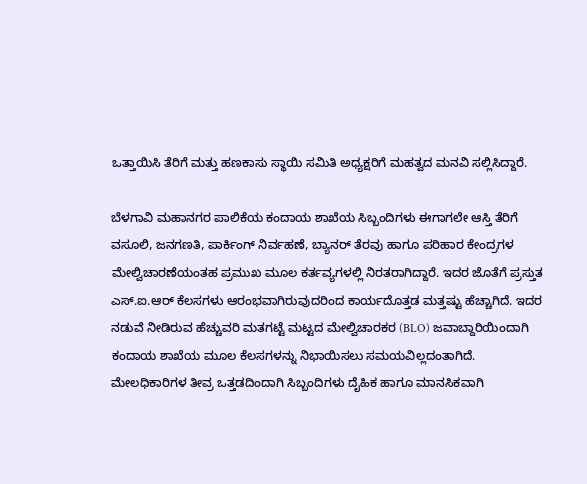ಒತ್ತಾಯಿಸಿ ತೆರಿಗೆ ಮತ್ತು ಹಣಕಾಸು ಸ್ಥಾಯಿ ಸಮಿತಿ ಅಧ್ಯಕ್ಷರಿಗೆ ಮಹತ್ವದ ಮನವಿ ಸಲ್ಲಿಸಿದ್ದಾರೆ.

ಬೆಳಗಾವಿ ಮಹಾನಗರ ಪಾಲಿಕೆಯ ಕಂದಾಯ ಶಾಖೆಯ ಸಿಬ್ಬಂದಿಗಳು ಈಗಾಗಲೇ ಆಸ್ತಿ ತೆರಿಗೆ ವಸೂಲಿ, ಜನಗಣತಿ, ಪಾರ್ಕಿಂಗ್ ನಿರ್ವಹಣೆ, ಬ್ಯಾನರ್ ತೆರವು ಹಾಗೂ ಪರಿಹಾರ ಕೇಂದ್ರಗಳ ಮೇಲ್ವಿಚಾರಣೆಯಂತಹ ಪ್ರಮುಖ ಮೂಲ ಕರ್ತವ್ಯಗಳಲ್ಲಿ ನಿರತರಾಗಿದ್ದಾರೆ. ಇದರ ಜೊತೆಗೆ ಪ್ರಸ್ತುತ ಎಸ್.ಐ.ಆರ್ ಕೆಲಸಗಳು ಆರಂಭವಾಗಿರುವುದರಿಂದ ಕಾರ್ಯದೊತ್ತಡ ಮತ್ತಷ್ಟು ಹೆಚ್ಚಾಗಿದೆ. ಇದರ ನಡುವೆ ನೀಡಿರುವ ಹೆಚ್ಚುವರಿ ಮತಗಟ್ಟೆ ಮಟ್ಟದ ಮೇಲ್ವಿಚಾರಕರ (BLO) ಜವಾಬ್ದಾರಿಯಿಂದಾಗಿ ಕಂದಾಯ ಶಾಖೆಯ ಮೂಲ ಕೆಲಸಗಳನ್ನು ನಿಭಾಯಿಸಲು ಸಮಯವಿಲ್ಲದಂತಾಗಿದೆ. ಮೇಲಧಿಕಾರಿಗಳ ತೀವ್ರ ಒತ್ತಡದಿಂದಾಗಿ ಸಿಬ್ಬಂದಿಗಳು ದೈಹಿಕ ಹಾಗೂ ಮಾನಸಿಕವಾಗಿ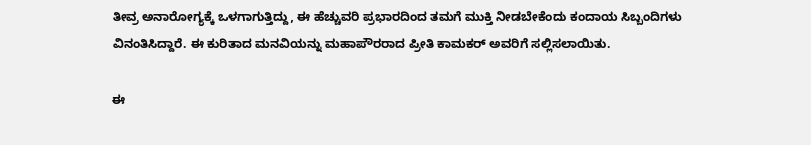ತೀವ್ರ ಅನಾರೋಗ್ಯಕ್ಕೆ ಒಳಗಾಗುತ್ತಿದ್ದು, ಈ ಹೆಚ್ಚುವರಿ ಪ್ರಭಾರದಿಂದ ತಮಗೆ ಮುಕ್ತಿ ನೀಡಬೇಕೆಂದು ಕಂದಾಯ ಸಿಬ್ಬಂದಿಗಳು ವಿನಂತಿಸಿದ್ದಾರೆ. ಈ ಕುರಿತಾದ ಮನವಿಯನ್ನು ಮಹಾಪೌರರಾದ ಪ್ರೀತಿ ಕಾಮಕರ್ ಅವರಿಗೆ ಸಲ್ಲಿಸಲಾಯಿತು.

ಈ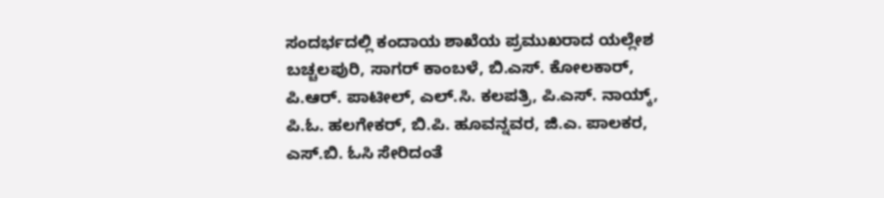ಸಂದರ್ಭದಲ್ಲಿ ಕಂದಾಯ ಶಾಖೆಯ ಪ್ರಮುಖರಾದ ಯಲ್ಲೇಶ ಬಚ್ಚಲಪುರಿ, ಸಾಗರ್ ಕಾಂಬಳೆ, ಬಿ.ಎಸ್. ಕೋಲಕಾರ್, ಪಿ.ಆರ್. ಪಾಟೀಲ್, ಎಲ್.ಸಿ. ಕಲಪತ್ರಿ, ಪಿ.ಎಸ್. ನಾಯ್ಕ್, ಪಿ.ಓ. ಹಲಗೇಕರ್, ಬಿ.ಪಿ. ಹೂವನ್ನವರ, ಜಿ.ಎ. ಪಾಲಕರ, ಎಸ್.ಬಿ. ಓಸಿ ಸೇರಿದಂತೆ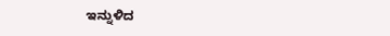ಇನ್ನುಳಿದ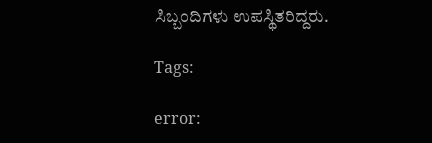ಸಿಬ್ಬಂದಿಗಳು ಉಪಸ್ಥಿತರಿದ್ದರು.

Tags:

error: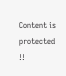Content is protected !!